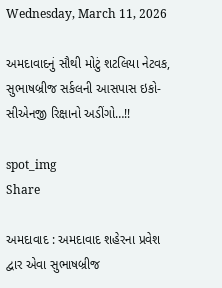Wednesday, March 11, 2026

અમદાવાદનું સૌથી મોટું શટલિયા નેટવક, સુભાષબ્રીજ સર્કલની આસપાસ ઇકો-સીએનજી રિક્ષાનો અડીંગો…!!

spot_img
Share

અમદાવાદ : અમદાવાદ શહેરના પ્રવેશ દ્વાર એવા સુભાષબ્રીજ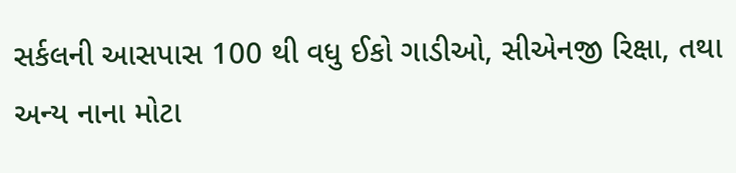સર્કલની આસપાસ 100 થી વધુ ઈકો ગાડીઓ, સીએનજી રિક્ષા, તથા અન્ય નાના મોટા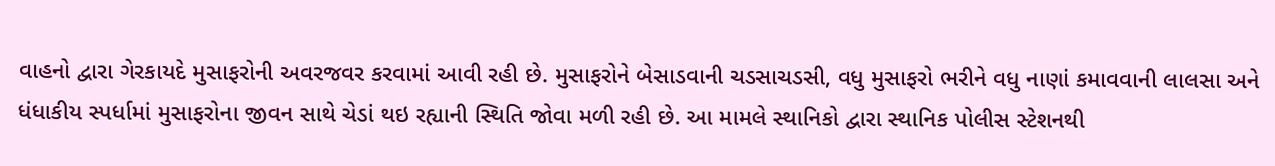વાહનો દ્વારા ગેરકાયદે મુસાફરોની અવરજવર કરવામાં આવી રહી છે. મુસાફરોને બેસાડવાની ચડસાચડસી, વધુ મુસાફરો ભરીને વધુ નાણાં કમાવવાની લાલસા અને ધંધાકીય સ્પર્ધામાં મુસાફરોના જીવન સાથે ચેડાં થઇ રહ્યાની સ્થિતિ જોવા મળી રહી છે. આ મામલે સ્થાનિકો દ્વારા સ્થાનિક પોલીસ સ્ટેશનથી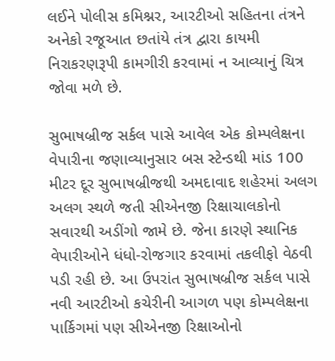લઈને પોલીસ કમિશ્નર, આરટીઓ સહિતના તંત્રને અનેકો રજૂઆત છતાંયે તંત્ર દ્વારા કાયમી નિરાકરણરૂપી કામગીરી કરવામાં ન આવ્યાનું ચિત્ર જોવા મળે છે.

સુભાષબ્રીજ સર્કલ પાસે આવેલ એક કોમ્પલેક્ષના વેપારીના જણાવ્યાનુસાર બસ સ્ટેન્ડથી માંડ 100 મીટર દૂર સુભાષબ્રીજથી અમદાવાદ શહેરમાં અલગ અલગ સ્થળે જતી સીએનજી રિક્ષાચાલકોનો સવારથી અડીંગો જામે છે. જેના કારણે સ્થાનિક વેપારીઓને ધંધો-રોજગાર કરવામાં તકલીફો વેઠવી પડી રહી છે. આ ઉપરાંત સુભાષબ્રીજ સર્કલ પાસે નવી આરટીઓ કચેરીની આગળ પણ કોમ્પલેક્ષના પાર્કિગમાં પણ સીએનજી રિક્ષાઓનો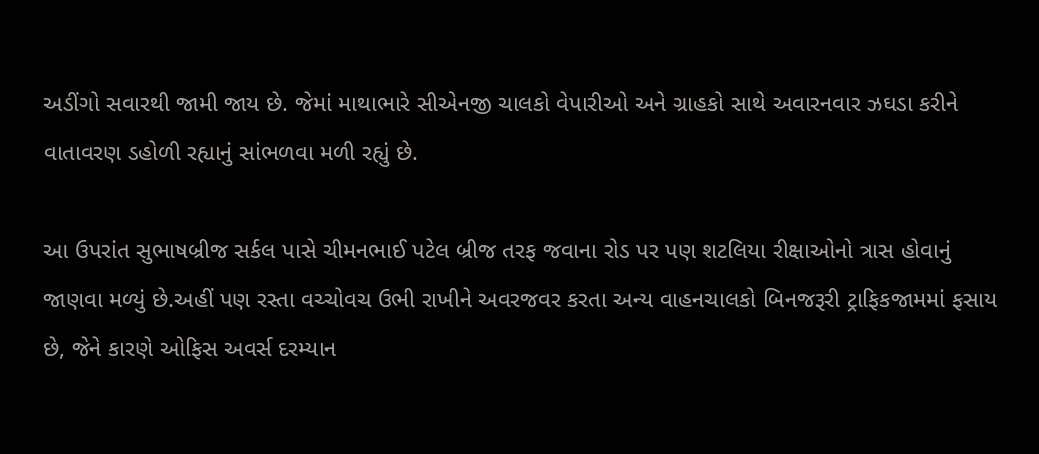અડીંગો સવારથી જામી જાય છે. જેમાં માથાભારે સીએનજી ચાલકો વેપારીઓ અને ગ્રાહકો સાથે અવારનવાર ઝઘડા કરીને વાતાવરણ ડહોળી રહ્યાનું સાંભળવા મળી રહ્યું છે.

આ ઉપરાંત સુભાષબ્રીજ સર્કલ પાસે ચીમનભાઈ પટેલ બ્રીજ તરફ જવાના રોડ પર પણ શટલિયા રીક્ષાઓનો ત્રાસ હોવાનું જાણવા મળ્યું છે.અહીં પણ રસ્તા વચ્ચોવચ ઉભી રાખીને અવરજવર કરતા અન્ય વાહનચાલકો બિનજરૂરી ટ્રાફિકજામમાં ફસાય છે, જેને કારણે ઓફિસ અવર્સ દરમ્યાન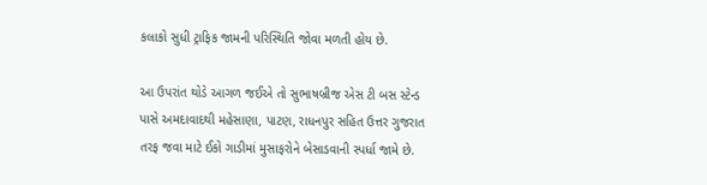કલાકો સુધી ટ્રાફિક જામની પરિસ્થિતિ જોવા મળતી હોય છે.

આ ઉપરાંત થોડે આગળ જઈએ તો સુભાષબ્રીજ એસ ટી બસ સ્ટેન્ડ પાસે અમદાવાદથી મહેસાણા, પાટણ, રાધનપુર સહિત ઉત્તર ગુજરાત તરફ જવા માટે ઈકો ગાડીમાં મુસાફરોને બેસાડવાની સ્પર્ધા જામે છે.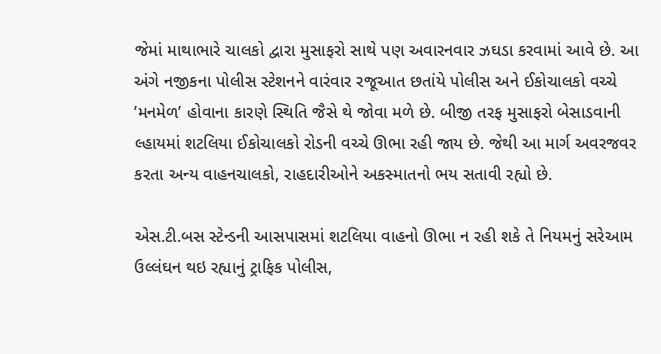જેમાં માથાભારે ચાલકો દ્વારા મુસાફરો સાથે પણ અવારનવાર ઝઘડા કરવામાં આવે છે. આ અંગે નજીકના પોલીસ સ્ટેશનને વારંવાર રજૂઆત છતાંયે પોલીસ અને ઈકોચાલકો વચ્ચે ’મનમેળ’ હોવાના કારણે સ્થિતિ જૈસે થે જોવા મળે છે. બીજી તરફ મુસાફરો બેસાડવાની લ્હાયમાં શટલિયા ઈકોચાલકો રોડની વચ્ચે ઊભા રહી જાય છે. જેથી આ માર્ગ અવરજવર કરતા અન્ય વાહનચાલકો, રાહદારીઓને અકસ્માતનો ભય સતાવી રહ્યો છે.

એસ.ટી.બસ સ્ટેન્ડની આસપાસમાં શટલિયા વાહનો ઊભા ન રહી શકે તે નિયમનું સરેઆમ ઉલ્લંઘન થઇ રહ્યાનું ટ્રાફિક પોલીસ,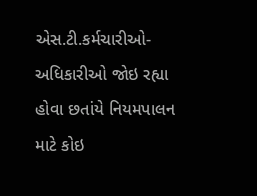એસ.ટી.કર્મચારીઓ-અધિકારીઓ જોઇ રહ્યા હોવા છતાંયે નિયમપાલન માટે કોઇ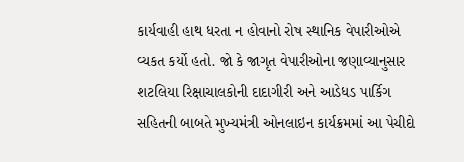કાર્યવાહી હાથ ધરતા ન હોવાનો રોષ સ્થાનિક વેપારીઓએ વ્યકત કર્યો હતો. જો કે જાગૃત વેપારીઓના જણાવ્યાનુસાર શટલિયા રિક્ષાચાલકોની દાદાગીરી અને આડેધડ પાર્કિગ સહિતની બાબતે મુખ્યમંત્રી ઓનલાઇન કાર્યક્રમમાં આ પેચીદો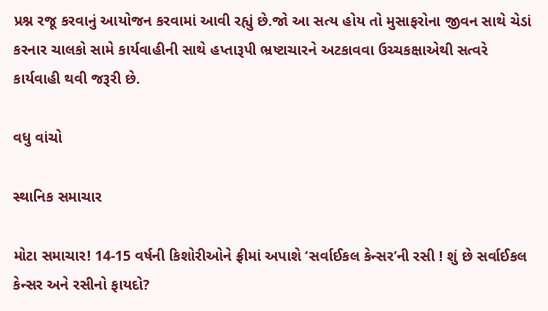પ્રશ્ન રજૂ કરવાનું આયોજન કરવામાં આવી રહ્યું છે.જો આ સત્ય હોય તો મુસાફરોના જીવન સાથે ચેડાં કરનાર ચાલકો સામે કાર્યવાહીની સાથે હપ્તારૂપી ભ્રષ્ટાચારને અટકાવવા ઉચ્ચકક્ષાએથી સત્વરે કાર્યવાહી થવી જરૂરી છે.

વધુ વાંચો

સ્થાનિક સમાચાર

મોટા સમાચાર! 14-15 વર્ષની કિશોરીઓને ફ્રીમાં અપાશે ‘સર્વાઈકલ કેન્સર’ની રસી ! શું છે સર્વાઈકલ કેન્સર અને રસીનો ફાયદો?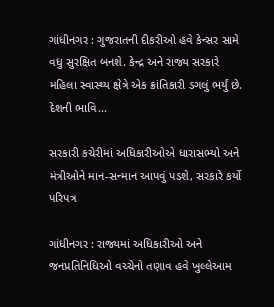ગાંધીનગર : ગુજરાતની દીકરીઓ હવે કેન્સર સામે વધુ સુરક્ષિત બનશે. કેન્દ્ર અને રાજ્ય સરકારે મહિલા સ્વાસ્થ્ય ક્ષેત્રે એક ક્રાંતિકારી ડગલું ભર્યું છે. દેશની ભાવિ...

સરકારી કચેરીમાં અધિકારીઓએ ધારાસભ્યો અને મંત્રીઓને માન-સન્માન આપવું પડશે, સરકારે કર્યો પરિપત્ર

ગાંધીનગર : રાજ્યમાં અધિકારીઓ અને જનપ્રતિનિધિઓ વચ્ચેનો તણાવ હવે ખુલ્લેઆમ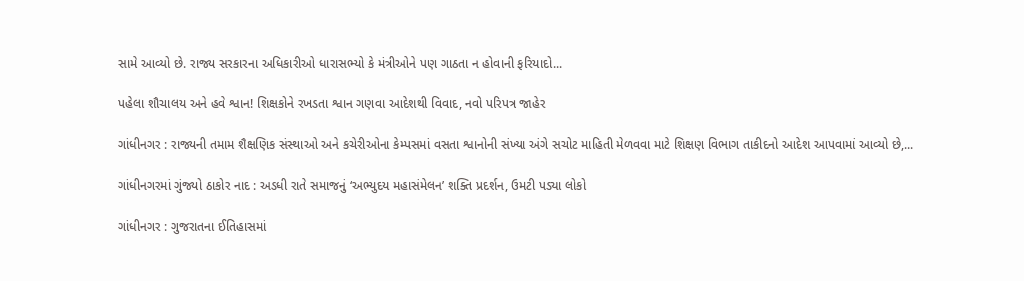સામે આવ્યો છે. રાજ્ય સરકારના અધિકારીઓ ધારાસભ્યો કે મંત્રીઓને પણ ગાઠતા ન હોવાની ફરિયાદો...

પહેલા શૌચાલય અને હવે શ્વાન! શિક્ષકોને રખડતા શ્વાન ગણવા આદેશથી વિવાદ, નવો પરિપત્ર જાહેર

ગાંધીનગર : રાજ્યની તમામ શૈક્ષણિક સંસ્થાઓ અને કચેરીઓના કેમ્પસમાં વસતા શ્વાનોની સંખ્યા અંગે સચોટ માહિતી મેળવવા માટે શિક્ષણ વિભાગ તાકીદનો આદેશ આપવામાં આવ્યો છે,...

ગાંધીનગરમાં ગુંજ્યો ઠાકોર નાદ : અડધી રાતે સમાજનું ‘અભ્યુદય મહાસંમેલન’ શક્તિ પ્રદર્શન, ઉમટી પડ્યા લોકો

ગાંધીનગર : ગુજરાતના ઈતિહાસમાં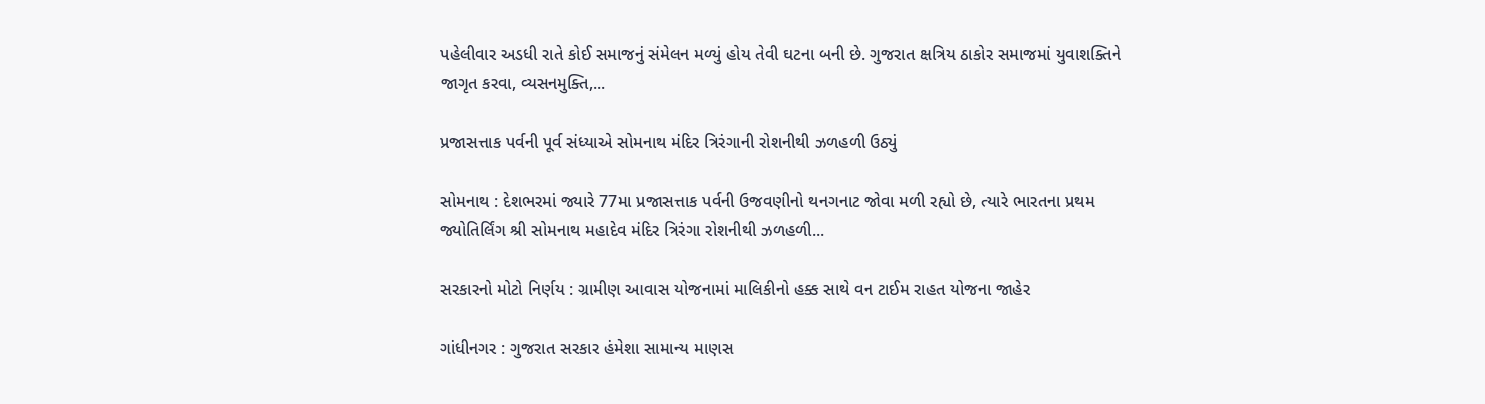પહેલીવાર અડધી રાતે કોઈ સમાજનું સંમેલન મળ્યું હોય તેવી ઘટના બની છે. ગુજરાત ક્ષત્રિય ઠાકોર સમાજમાં યુવાશક્તિને જાગૃત કરવા, વ્યસનમુક્તિ,...

પ્રજાસત્તાક પર્વની પૂર્વ સંધ્યાએ સોમનાથ મંદિર ત્રિરંગાની રોશનીથી ઝળહળી ઉઠ્યું

સોમનાથ : દેશભરમાં જ્યારે 77મા પ્રજાસત્તાક પર્વની ઉજવણીનો થનગનાટ જોવા મળી રહ્યો છે, ત્યારે ભારતના પ્રથમ જ્યોતિર્લિંગ શ્રી સોમનાથ મહાદેવ મંદિર ત્રિરંગા રોશનીથી ઝળહળી...

સરકારનો મોટો નિર્ણય : ગ્રામીણ આવાસ યોજનામાં માલિકીનો હક્ક સાથે વન ટાઈમ રાહત યોજના જાહેર

ગાંધીનગર : ગુજરાત સરકાર હંમેશા સામાન્ય માણસ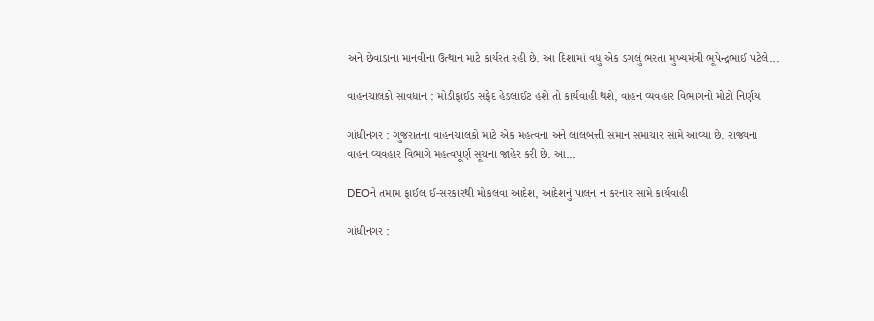અને છેવાડાના માનવીના ઉત્થાન માટે કાર્યરત રહી છે. આ દિશામાં વધુ એક ડગલું ભરતા મુખ્યમંત્રી ભૂપેન્દ્રભાઈ પટેલે...

વાહનચાલકો સાવધાન : મોડીફાઈડ સફેદ હેડલાઈટ હશે તો કાર્યવાહી થશે, વાહન વ્યવહાર વિભાગનો મોટો નિર્ણય

ગાંધીનગર : ગુજરાતના વાહનચાલકો માટે એક મહત્વના અને લાલબત્તી સમાન સમાચાર સામે આવ્યા છે. રાજ્યના વાહન વ્યવહાર વિભાગે મહત્વપૂર્ણ સૂચના જાહેર કરી છે. આ...

DEOને તમામ ફાઈલ ઈ-સરકારથી મોકલવા આદેશ, આદેશનું પાલન ન કરનાર સામે કાર્યવાહી

ગાંધીનગર :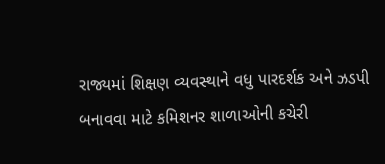રાજ્યમાં શિક્ષણ વ્યવસ્થાને વધુ પારદર્શક અને ઝડપી બનાવવા માટે કમિશનર શાળાઓની કચેરી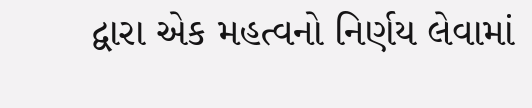દ્વારા એક મહત્વનો નિર્ણય લેવામાં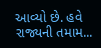આવ્યો છે. હવે રાજ્યની તમામ...